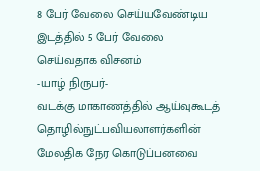8 பேர் வேலை செய்யவேண்டிய இடத்தில் 5 பேர் வேலை செய்வதாக விசனம்
-யாழ் நிருபர்-
வடக்கு மாகாணத்தில் ஆய்வுகூடத் தொழில்நுட்பவியலாளர்களின் மேலதிக நேர கொடுப்பனவை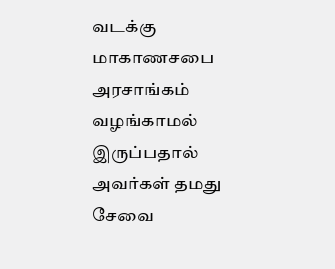வடக்கு மாகாணசபை அரசாங்கம் வழங்காமல் இருப்பதால் அவர்கள் தமது சேவை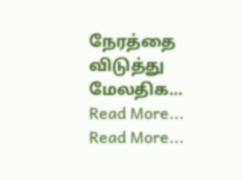நேரத்தை விடுத்து மேலதிக…
Read More...
Read More...